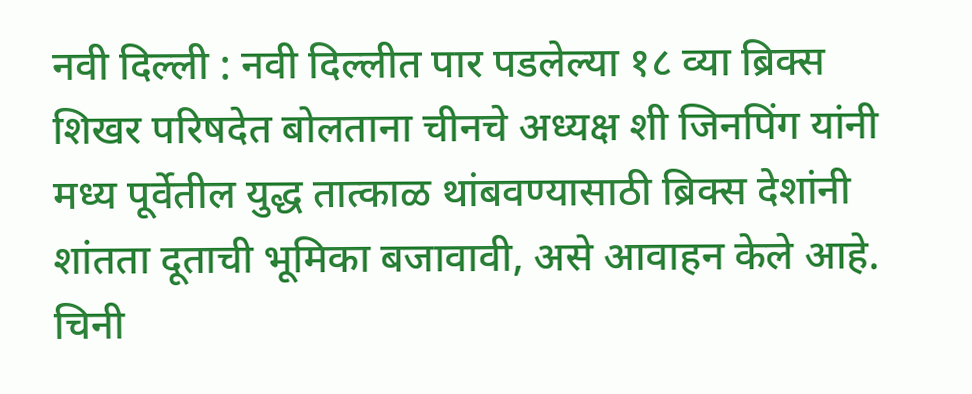नवी दिल्ली : नवी दिल्लीत पार पडलेल्या १८ व्या ब्रिक्स शिखर परिषदेत बोलताना चीनचे अध्यक्ष शी जिनपिंग यांनी मध्य पूर्वेतील युद्ध तात्काळ थांबवण्यासाठी ब्रिक्स देशांनी शांतता दूताची भूमिका बजावावी, असे आवाहन केले आहे. चिनी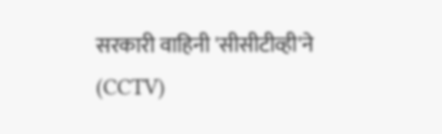सरकारी वाहिनी 'सीसीटीव्ही'ने (CCTV)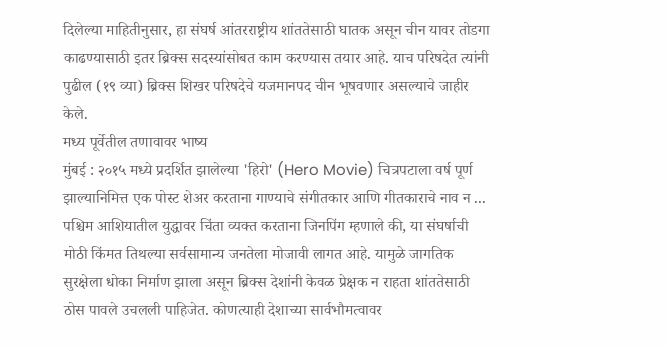दिलेल्या माहितीनुसार, हा संघर्ष आंतरराष्ट्रीय शांततेसाठी घातक असून चीन यावर तोडगा काढण्यासाठी इतर ब्रिक्स सदस्यांसोबत काम करण्यास तयार आहे. याच परिषदेत त्यांनी पुढील (१९ व्या) ब्रिक्स शिखर परिषदेचे यजमानपद चीन भूषवणार असल्याचे जाहीर केले.
मध्य पूर्वेतील तणावावर भाष्य
मुंबई : २०१५ मध्ये प्रदर्शित झालेल्या 'हिरो' (Hero Movie) चित्रपटाला वर्ष पूर्ण झाल्यानिमित्त एक पोस्ट शेअर करताना गाण्याचे संगीतकार आणि गीतकाराचे नाव न ...
पश्चिम आशियातील युद्धावर चिंता व्यक्त करताना जिनपिंग म्हणाले की, या संघर्षाची मोठी किंमत तिथल्या सर्वसामान्य जनतेला मोजावी लागत आहे. यामुळे जागतिक सुरक्षेला धोका निर्माण झाला असून ब्रिक्स देशांनी केवळ प्रेक्षक न राहता शांततेसाठी ठोस पावले उचलली पाहिजेत. कोणत्याही देशाच्या सार्वभौमत्वावर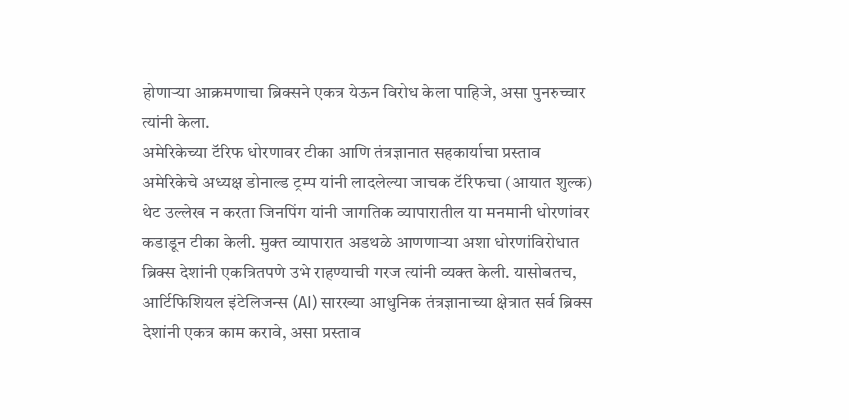होणाऱ्या आक्रमणाचा ब्रिक्सने एकत्र येऊन विरोध केला पाहिजे, असा पुनरुच्चार त्यांनी केला.
अमेरिकेच्या टॅरिफ धोरणावर टीका आणि तंत्रज्ञानात सहकार्याचा प्रस्ताव
अमेरिकेचे अध्यक्ष डोनाल्ड ट्रम्प यांनी लादलेल्या जाचक टॅरिफचा (आयात शुल्क) थेट उल्लेख न करता जिनपिंग यांनी जागतिक व्यापारातील या मनमानी धोरणांवर कडाडून टीका केली. मुक्त व्यापारात अडथळे आणणाऱ्या अशा धोरणांविरोधात ब्रिक्स देशांनी एकत्रितपणे उभे राहण्याची गरज त्यांनी व्यक्त केली. यासोबतच, आर्टिफिशियल इंटेलिजन्स (AI) सारख्या आधुनिक तंत्रज्ञानाच्या क्षेत्रात सर्व ब्रिक्स देशांनी एकत्र काम करावे, असा प्रस्ताव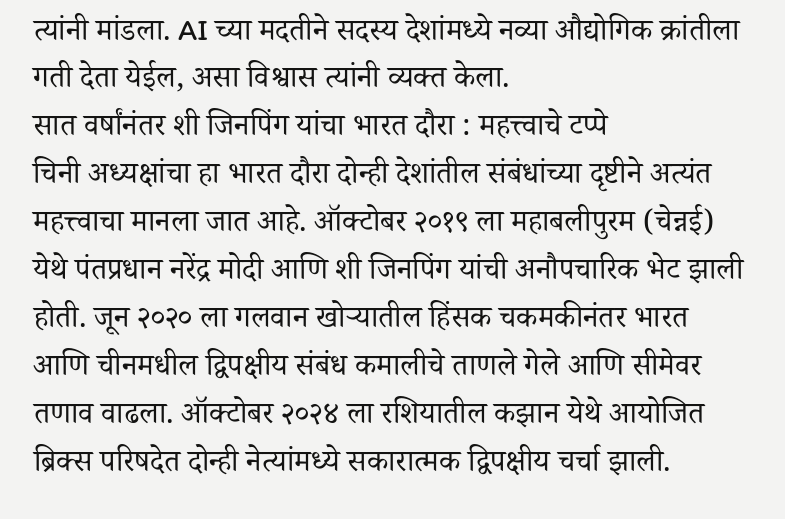त्यांनी मांडला. AI च्या मदतीने सदस्य देशांमध्ये नव्या औद्योगिक क्रांतीला गती देता येईल, असा विश्वास त्यांनी व्यक्त केला.
सात वर्षांनंतर शी जिनपिंग यांचा भारत दौरा : महत्त्वाचे टप्पे
चिनी अध्यक्षांचा हा भारत दौरा दोन्ही देशांतील संबंधांच्या दृष्टीने अत्यंत महत्त्वाचा मानला जात आहे. ऑक्टोबर २०१९ ला महाबलीपुरम (चेन्नई) येथे पंतप्रधान नरेंद्र मोदी आणि शी जिनपिंग यांची अनौपचारिक भेट झाली होती. जून २०२० ला गलवान खोऱ्यातील हिंसक चकमकीनंतर भारत आणि चीनमधील द्विपक्षीय संबंध कमालीचे ताणले गेले आणि सीमेवर तणाव वाढला. ऑक्टोबर २०२४ ला रशियातील कझान येथे आयोजित ब्रिक्स परिषदेत दोन्ही नेत्यांमध्ये सकारात्मक द्विपक्षीय चर्चा झाली.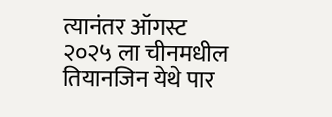त्यानंतर ऑगस्ट २०२५ ला चीनमधील तियानजिन येथे पार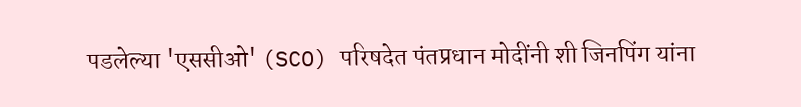पडलेल्या 'एससीओ' (SCO) परिषदेत पंतप्रधान मोदींनी शी जिनपिंग यांना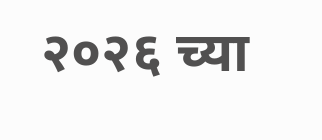२०२६ च्या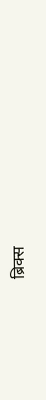ब्रिक्स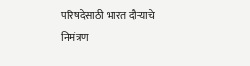परिषदेसाठी भारत दौऱ्याचे निमंत्रण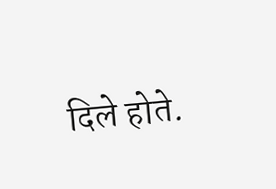दिले होते.